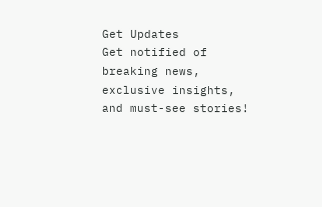Get Updates
Get notified of breaking news, exclusive insights, and must-see stories!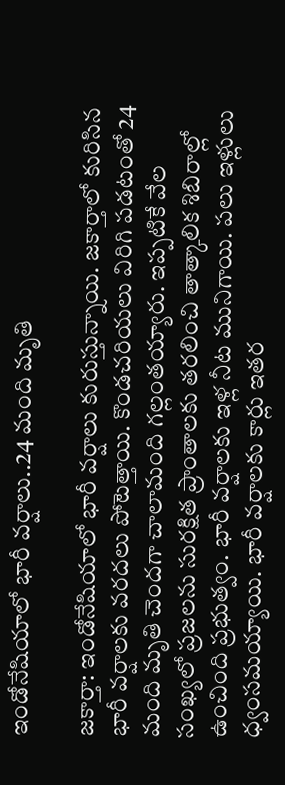ఇండోనేషియాలో భారీ వర్షాలు..24 మంది మృతి

జకార్తా: ఇండోనేషియాలో భారీ వర్షాలు కురుస్తున్నాయి. జకార్తాలో కురిసిన భారీ వర్షాలకు వరదలు పోటెత్తాయి. కొండచరియలు విరిగి పడటంతో 24 మంది మృతి చెందగా చాలామంది గల్లంతయ్యారు. ఇప్పటికే వేల సంఖ్యలో ప్రజలను సురక్షిత ప్రాంతాలకు తరలించి తాత్కాలిక శిబిరాల్లో ఉంచింది ప్రభుత్వం. భారీ వర్షాలకు ఇళ్ల నీట మునిగాయి. పలు ఇళ్లులు ధ్వంసమయ్యాయి. భారీ వర్షాలకు కార్లు ఇతర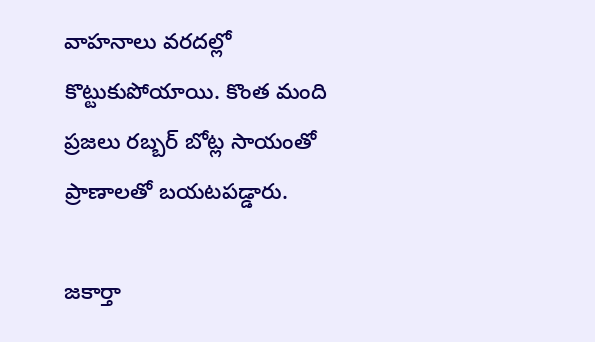వాహనాలు వరదల్లో కొట్టుకుపోయాయి. కొంత మంది ప్రజలు రబ్బర్ బోట్ల సాయంతో ప్రాణాలతో బయటపడ్డారు.

జకార్తా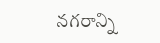నగరాన్ని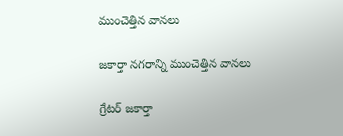ముంచెత్తిన వానలు

జకార్తా నగరాన్ని ముంచెత్తిన వానలు

గ్రేటర్ జకార్తా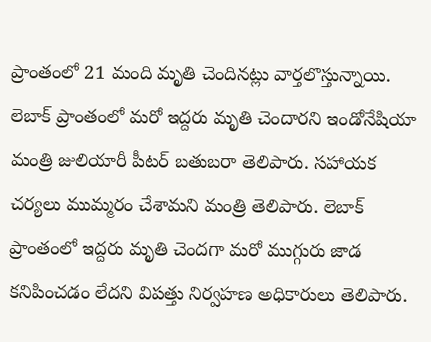ప్రాంతంలో 21 మంది మృతి చెందినట్లు వార్తలొస్తున్నాయి. లెబాక్ ప్రాంతంలో మరో ఇద్దరు మృతి చెందారని ఇండోనేషియా మంత్రి జులియారీ పీటర్ బతుబరా తెలిపారు. సహాయక చర్యలు ముమ్మరం చేశామని మంత్రి తెలిపారు. లెబాక్ ప్రాంతంలో ఇద్దరు మృతి చెందగా మరో ముగ్గురు జాడ కనిపించడం లేదని విపత్తు నిర్వహణ అధికారులు తెలిపారు.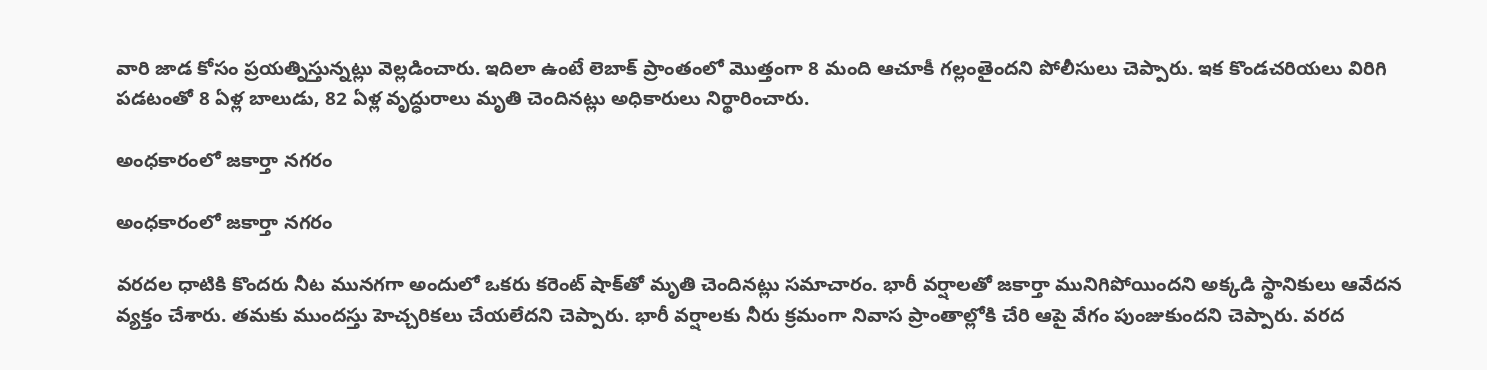వారి జాడ కోసం ప్రయత్నిస్తున్నట్లు వెల్లడించారు. ఇదిలా ఉంటే లెబాక్ ప్రాంతంలో మొత్తంగా 8 మంది ఆచూకీ గల్లంతైందని పోలీసులు చెప్పారు. ఇక కొండచరియలు విరిగి పడటంతో 8 ఏళ్ల బాలుడు, 82 ఏళ్ల వృద్ధురాలు మృతి చెందినట్లు అధికారులు నిర్థారించారు.

అంధకారంలో జకార్తా నగరం

అంధకారంలో జకార్తా నగరం

వరదల ధాటికి కొందరు నీట మునగగా అందులో ఒకరు కరెంట్ షాక్‌తో మృతి చెందినట్లు సమాచారం. భారీ వర్షాలతో జకార్తా మునిగిపోయిందని అక్కడి స్థానికులు ఆవేదన వ్యక్తం చేశారు. తమకు ముందస్తు హెచ్చరికలు చేయలేదని చెప్పారు. భారీ వర్షాలకు నీరు క్రమంగా నివాస ప్రాంతాల్లోకి చేరి ఆపై వేగం పుంజుకుందని చెప్పారు. వరద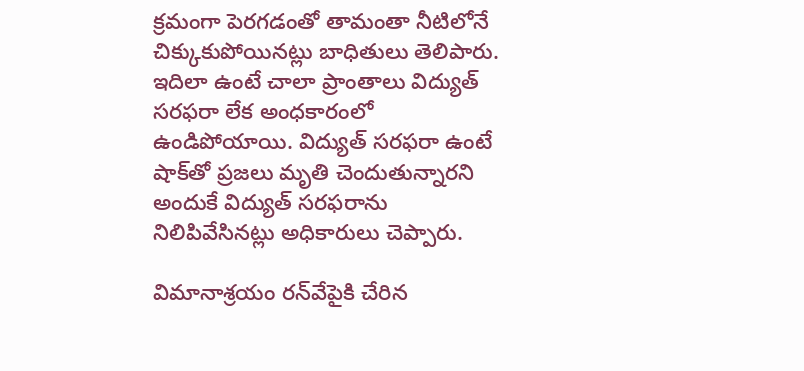క్రమంగా పెరగడంతో తామంతా నీటిలోనే చిక్కుకుపోయినట్లు బాధితులు తెలిపారు. ఇదిలా ఉంటే చాలా ప్రాంతాలు విద్యుత్ సరఫరా లేక అంధకారంలో ఉండిపోయాయి. విద్యుత్ సరఫరా ఉంటే షాక్‌తో ప్రజలు మృతి చెందుతున్నారని అందుకే విద్యుత్ సరఫరాను నిలిపివేసినట్లు అధికారులు చెప్పారు.

విమానాశ్రయం రన్‌వేపైకి చేరిన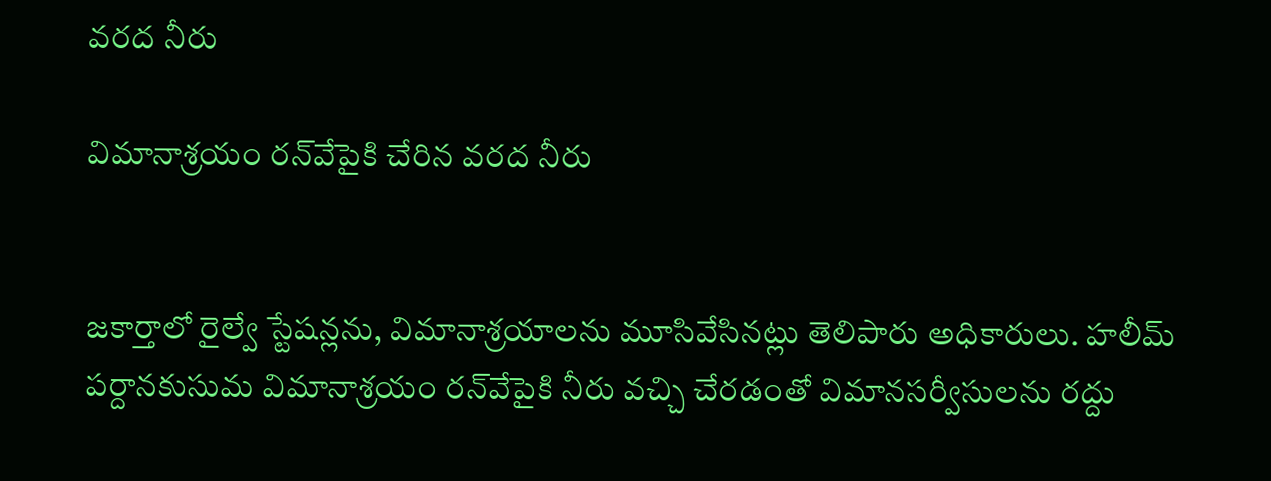వరద నీరు

విమానాశ్రయం రన్‌వేపైకి చేరిన వరద నీరు


జకార్తాలో రైల్వే స్టేషన్లను, విమానాశ్రయాలను మూసివేసినట్లు తెలిపారు అధికారులు. హలీమ్ పర్దానకుసుమ విమానాశ్రయం రన్‌వేపైకి నీరు వచ్చి చేరడంతో విమానసర్వీసులను రద్దు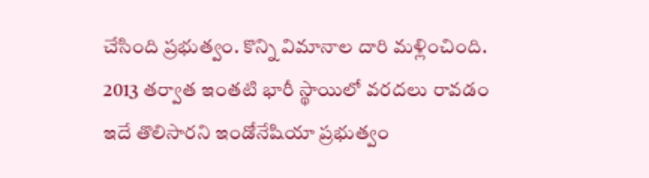చేసింది ప్రభుత్వం. కొన్ని విమానాల దారి మళ్లించింది. 2013 తర్వాత ఇంతటి భారీ స్థాయిలో వరదలు రావడం ఇదే తొలిసారని ఇండోనేషియా ప్రభుత్వం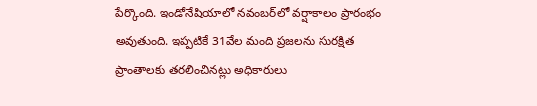పేర్కొంది. ఇండోనేషియాలో నవంబర్‌లో వర్షాకాలం ప్రారంభం అవుతుంది. ఇప్పటికే 31వేల మంది ప్రజలను సురక్షిత ప్రాంతాలకు తరలించినట్లు అధికారులు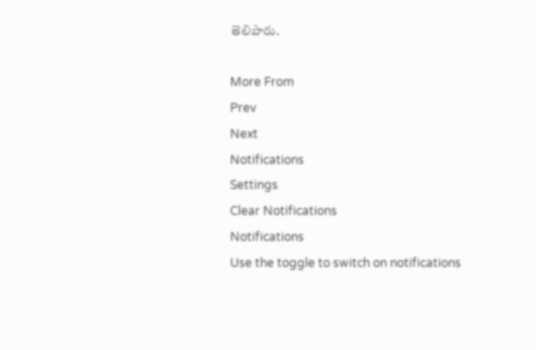తెలిపారు.

More From
Prev
Next
Notifications
Settings
Clear Notifications
Notifications
Use the toggle to switch on notifications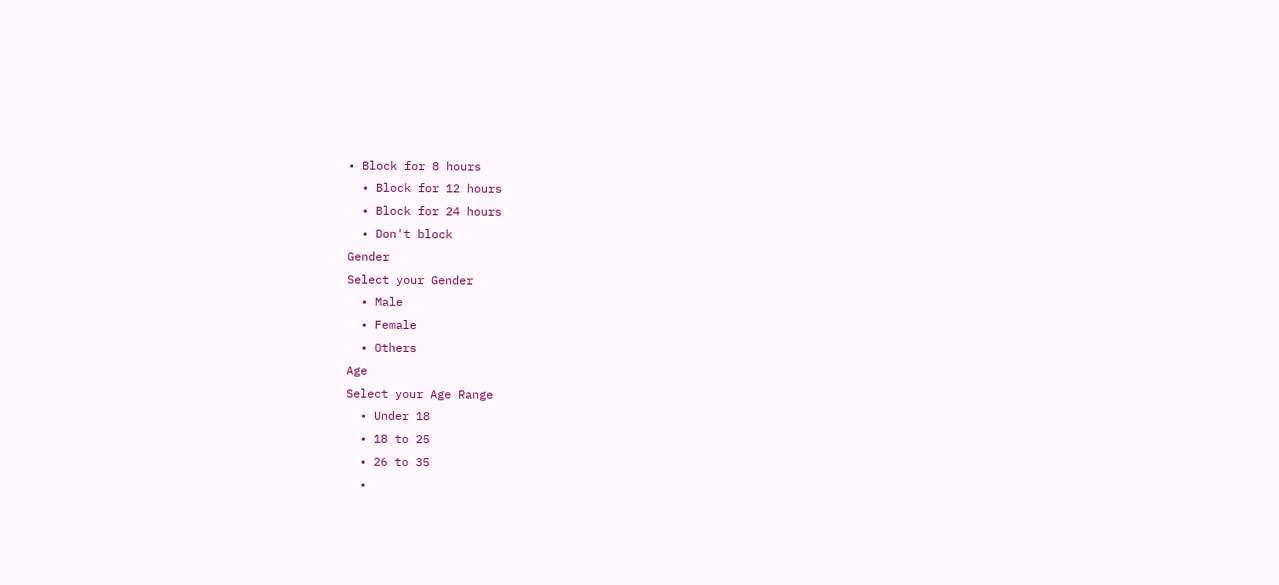• Block for 8 hours
  • Block for 12 hours
  • Block for 24 hours
  • Don't block
Gender
Select your Gender
  • Male
  • Female
  • Others
Age
Select your Age Range
  • Under 18
  • 18 to 25
  • 26 to 35
  •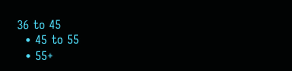36 to 45
  • 45 to 55
  • 55+